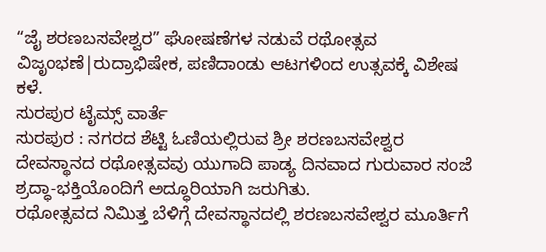“ಜೈ ಶರಣಬಸವೇಶ್ವರ” ಘೋಷಣೆಗಳ ನಡುವೆ ರಥೋತ್ಸವ ವಿಜೃಂಭಣೆ|ರುದ್ರಾಭಿಷೇಕ, ಪಣಿದಾಂಡು ಆಟಗಳಿಂದ ಉತ್ಸವಕ್ಕೆ ವಿಶೇಷ ಕಳೆ.
ಸುರಪುರ ಟೈಮ್ಸ್ ವಾರ್ತೆ
ಸುರಪುರ : ನಗರದ ಶೆಟ್ಟಿ ಓಣಿಯಲ್ಲಿರುವ ಶ್ರೀ ಶರಣಬಸವೇಶ್ವರ ದೇವಸ್ಥಾನದ ರಥೋತ್ಸವವು ಯುಗಾದಿ ಪಾಡ್ಯ ದಿನವಾದ ಗುರುವಾರ ಸಂಜೆ ಶ್ರದ್ಧಾ-ಭಕ್ತಿಯೊಂದಿಗೆ ಅದ್ಧೂರಿಯಾಗಿ ಜರುಗಿತು.
ರಥೋತ್ಸವದ ನಿಮಿತ್ತ ಬೆಳಿಗ್ಗೆ ದೇವಸ್ಥಾನದಲ್ಲಿ ಶರಣಬಸವೇಶ್ವರ ಮೂರ್ತಿಗೆ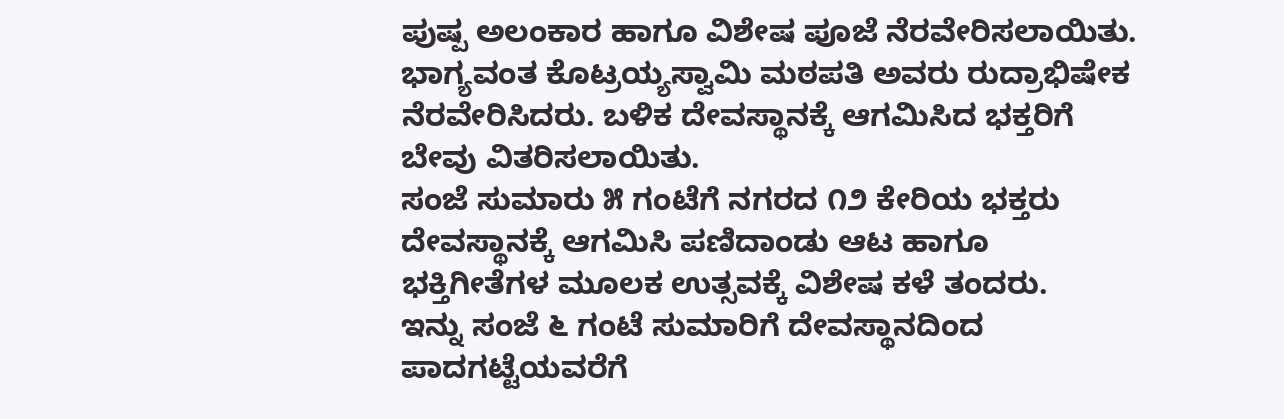ಪುಷ್ಪ ಅಲಂಕಾರ ಹಾಗೂ ವಿಶೇಷ ಪೂಜೆ ನೆರವೇರಿಸಲಾಯಿತು. ಭಾಗ್ಯವಂತ ಕೊಟ್ರಯ್ಯಸ್ವಾಮಿ ಮಠಪತಿ ಅವರು ರುದ್ರಾಭಿಷೇಕ ನೆರವೇರಿಸಿದರು. ಬಳಿಕ ದೇವಸ್ಥಾನಕ್ಕೆ ಆಗಮಿಸಿದ ಭಕ್ತರಿಗೆ ಬೇವು ವಿತರಿಸಲಾಯಿತು.
ಸಂಜೆ ಸುಮಾರು ೫ ಗಂಟೆಗೆ ನಗರದ ೧೨ ಕೇರಿಯ ಭಕ್ತರು ದೇವಸ್ಥಾನಕ್ಕೆ ಆಗಮಿಸಿ ಪಣಿದಾಂಡು ಆಟ ಹಾಗೂ ಭಕ್ತಿಗೀತೆಗಳ ಮೂಲಕ ಉತ್ಸವಕ್ಕೆ ವಿಶೇಷ ಕಳೆ ತಂದರು.
ಇನ್ನು ಸಂಜೆ ೬ ಗಂಟೆ ಸುಮಾರಿಗೆ ದೇವಸ್ಥಾನದಿಂದ ಪಾದಗಟ್ಟೆಯವರೆಗೆ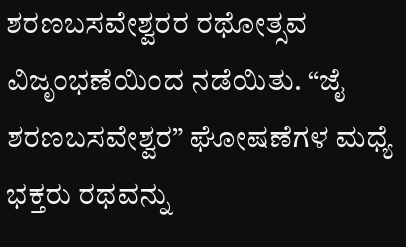ಶರಣಬಸವೇಶ್ವರರ ರಥೋತ್ಸವ ವಿಜೃಂಭಣೆಯಿಂದ ನಡೆಯಿತು. “ಜೈ ಶರಣಬಸವೇಶ್ವರ” ಘೋಷಣೆಗಳ ಮಧ್ಯೆ ಭಕ್ತರು ರಥವನ್ನು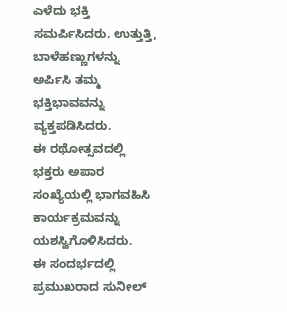ಎಳೆದು ಭಕ್ತಿ ಸಮರ್ಪಿಸಿದರು. ಉತ್ತುತ್ತಿ, ಬಾಳೆಹಣ್ಣುಗಳನ್ನು ಅರ್ಪಿಸಿ ತಮ್ಮ ಭಕ್ತಿಭಾವವನ್ನು ವ್ಯಕ್ತಪಡಿಸಿದರು.
ಈ ರಥೋತ್ಸವದಲ್ಲಿ ಭಕ್ತರು ಅಪಾರ ಸಂಖ್ಯೆಯಲ್ಲಿ ಭಾಗವಹಿಸಿ ಕಾರ್ಯಕ್ರಮವನ್ನು ಯಶಸ್ವಿಗೊಳಿಸಿದರು.
ಈ ಸಂದರ್ಭದಲ್ಲಿ ಪ್ರಮುಖರಾದ ಸುನೀಲ್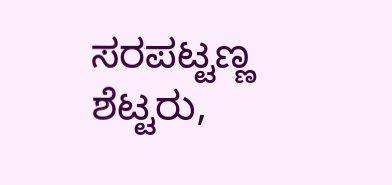ಸರಪಟ್ಟಣ್ಣ ಶೆಟ್ಟರು,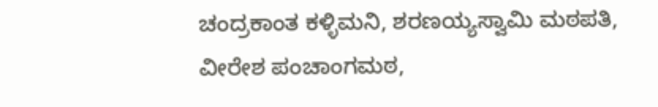ಚಂದ್ರಕಾಂತ ಕಳ್ಳಿಮನಿ, ಶರಣಯ್ಯಸ್ವಾಮಿ ಮಠಪತಿ, ವೀರೇಶ ಪಂಚಾಂಗಮಠ,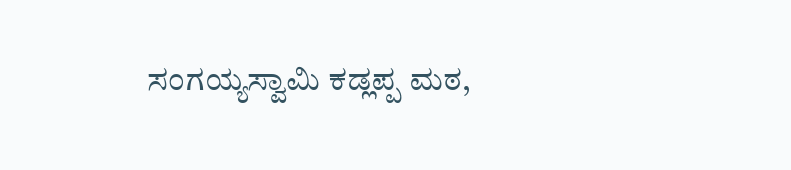ಸಂಗಯ್ಯಸ್ವಾಮಿ ಕಡ್ಲಪ್ಪ ಮಠ,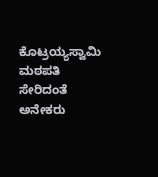ಕೊಟ್ರಯ್ಯಸ್ವಾಮಿ ಮಠಪತಿ ಸೇರಿದಂತೆ ಅನೇಕರು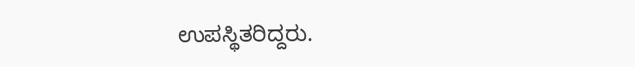ಉಪಸ್ಥಿತರಿದ್ದರು.